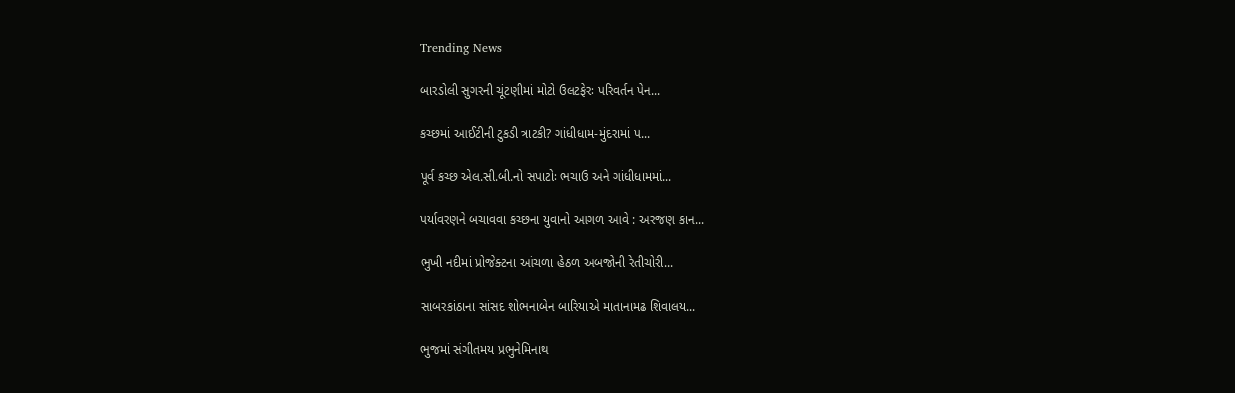Trending News

બારડોલી સુગરની ચૂંટણીમાં મોટો ઉલટફેરઃ પરિવર્તન પેન...

કચ્છમાં આઈટીની ટુકડી ત્રાટકી? ગાંધીધામ-મુંદરામાં પ...

પૂર્વ કચ્છ એલ.સી.બી.નો સપાટોઃ ભચાઉ અને ગાંધીધામમાં...

પર્યાવરણને બચાવવા કચ્છના યુવાનો આગળ આવે : અરજણ કાન...

ભુખી નદીમાં પ્રોજેક્ટના આંચળા હેઠળ અબજોની રેતીચોરી...

સાબરકાંઠાના સાંસદ શોભનાબેન બારિયાએ માતાનામઢ શિવાલય...

ભુજમાં સંગીતમય પ્રભુનેમિનાથ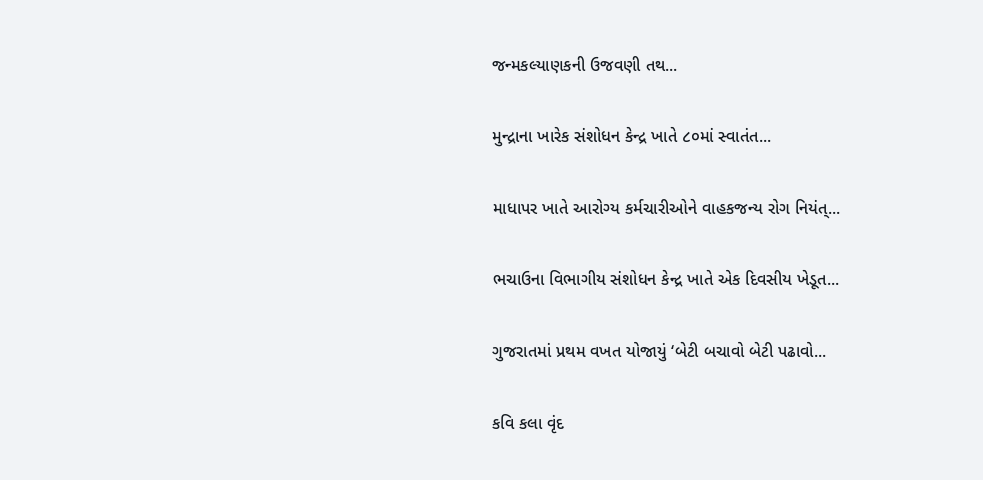જન્મકલ્યાણકની ઉજવણી તથ...

મુન્દ્રાના ખારેક સંશોધન કેન્દ્ર ખાતે ૮૦માં સ્વાતંત...

માધાપર ખાતે આરોગ્ય કર્મચારીઓને વાહકજન્ય રોગ નિયંત્...

ભચાઉના વિભાગીય સંશોધન કેન્દ્ર ખાતે એક દિવસીય ખેડૂત...

ગુજરાતમાં પ્રથમ વખત યોજાયું ‘બેટી બચાવો બેટી પઢાવો...

કવિ કલા વૃંદ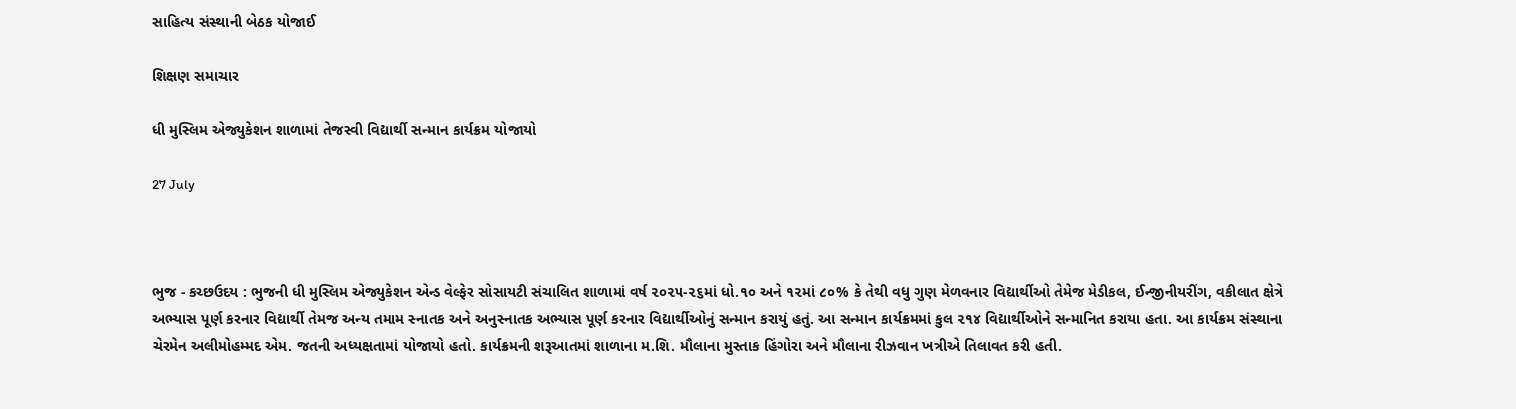સાહિત્ય સંસ્થાની બેઠક યોજાઈ

શિક્ષણ સમાચાર

ધી મુસ્લિમ એજ્યુકેશન શાળામાં તેજસ્વી વિદ્યાર્થી સન્માન કાર્યક્રમ યોજાયો

27 July



ભુજ - કચ્છઉદય : ભુજની ધી મુસ્લિમ એજ્યુકેશન એન્ડ વેલ્ફેર સોસાયટી સંચાલિત શાળામાં વર્ષ ૨૦૨૫-૨૬માં ધો.૧૦ અને ૧૨માં ૮૦% કે તેથી વધુ ગુણ મેળવનાર વિદ્યાર્થીઓ તેમેજ મેડીકલ, ઈન્જીનીયરીંગ, વકીલાત ક્ષેત્રે અભ્યાસ પૂર્ણ કરનાર વિદ્યાર્થી તેમજ અન્ય તમામ સ્નાતક અને અનુસ્નાતક અભ્યાસ પૂર્ણ કરનાર વિદ્યાર્થીઓનું સન્માન કરાયું હતું. આ સન્માન કાર્યક્રમમાં કુલ ૨૧૪ વિદ્યાર્થીઓને સન્માનિત કરાયા હતા. આ કાર્યક્રમ સંસ્થાના ચેરમેન અલીમોહમ્મદ એમ. જતની અધ્યક્ષતામાં યોજાયો હતો. કાર્યક્રમની શરૂઆતમાં શાળાના મ.શિ. મૌલાના મુસ્તાક હિંગોરા અને મૌલાના રીઝવાન ખત્રીએ તિલાવત કરી હતી.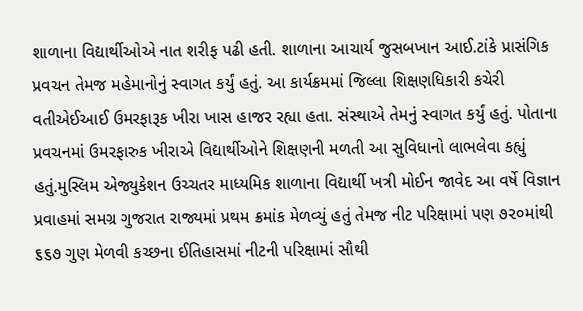શાળાના વિદ્યાર્થીઓએ નાત શરીફ પઢી હતી. શાળાના આચાર્ય જુસબખાન આઈ.ટાંકે પ્રાસંગિક પ્રવચન તેમજ મહેમાનોનું સ્વાગત કર્યું હતું. આ કાર્યક્રમમાં જિલ્લા શિક્ષણધિકારી કચેરી વતીએઈઆઈ ઉમરફારૂક ખીરા ખાસ હાજર રહ્યા હતા. સંસ્થાએ તેમનું સ્વાગત કર્યું હતું. પોતાના પ્રવચનમાં ઉમરફારુક ખીરાએ વિદ્યાર્થીઓને શિક્ષણની મળતી આ સુવિધાનો લાભલેવા કહ્યું હતું.મુસ્લિમ એજ્યુકેશન ઉચ્ચતર માધ્યમિક શાળાના વિદ્યાર્થી ખત્રી મોઈન જાવેદ આ વર્ષે વિજ્ઞાન પ્રવાહમાં સમગ્ર ગુજરાત રાજ્યમાં પ્રથમ ક્રમાંક મેળવ્યું હતું તેમજ નીટ પરિક્ષામાં પણ ૭૨૦માંથી ૬૬૭ ગુણ મેળવી કચ્છના ઈતિહાસમાં નીટની પરિક્ષામાં સૌથી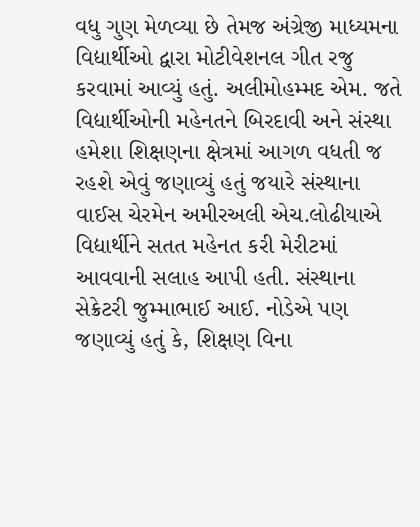વધુ ગુણ મેળવ્યા છે તેમજ અંગ્રેજી માધ્યમના વિદ્યાર્થીઓ દ્વારા મોટીવેશનલ ગીત રજુ કરવામાં આવ્યું હતું. અલીમોહમ્મદ એમ. જતે વિદ્યાર્થીઓની મહેનતને બિરદાવી અને સંસ્થા હમેશા શિક્ષણના ક્ષેત્રમાં આગળ વધતી જ રહશે એવું જણાવ્યું હતું જયારે સંસ્થાના વાઈસ ચેરમેન અમીરઅલી એચ.લોઢીયાએ વિદ્યાર્થીને સતત મહેનત કરી મેરીટમાં આવવાની સલાહ આપી હતી. સંસ્થાના સેક્રેટરી જુમ્માભાઈ આઈ. નોડેએ પણ જણાવ્યું હતું કે, શિક્ષણ વિના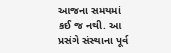આજના સમયમાં કઈ જ નથી. આ પ્રસંગે સંસ્થાના પૂર્વ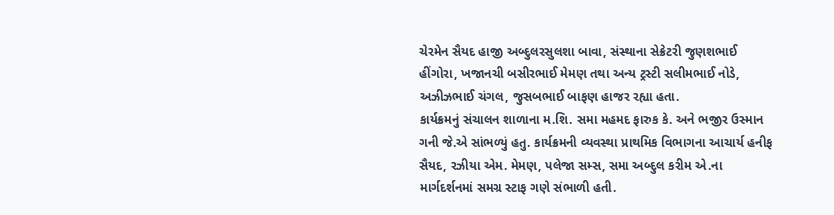ચેરમેન સૈયદ હાજી અબ્દુલરસુલશા બાવા, સંસ્થાના સેક્રેટરી જુણશભાઈ હીંગોરા, ખજાનચી બસીરભાઈ મેમણ તથા અન્ય ટ્રસ્ટી સલીમભાઈ નોડે, અઝીઝભાઈ ચંગલ, જુસબભાઈ બાફણ હાજર રહ્યા હતા.
કાર્યક્રમનું સંચાલન શાળાના મ.શિ. સમા મહમદ ફારુક કે. અને ભજીર ઉસ્માન ગની જે.એ સાંભળ્યું હતુ. કાર્યક્રમની વ્યવસ્થા પ્રાથમિક વિભાગના આચાર્ય હનીફ સૈયદ, રઝીયા એમ. મેમણ, પલેજા સમ્સ, સમા અબ્દુલ કરીમ એ.ના માર્ગદર્શનમાં સમગ્ર સ્ટાફ ગણે સંભાળી હતી.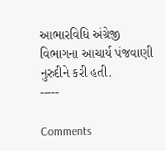આભારવિધિ અંગ્રેજી વિભાગના આચાર્ય પંજવાણી નુરુદીને કરી હતી.
-----

Comments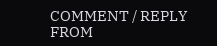COMMENT / REPLY FROM